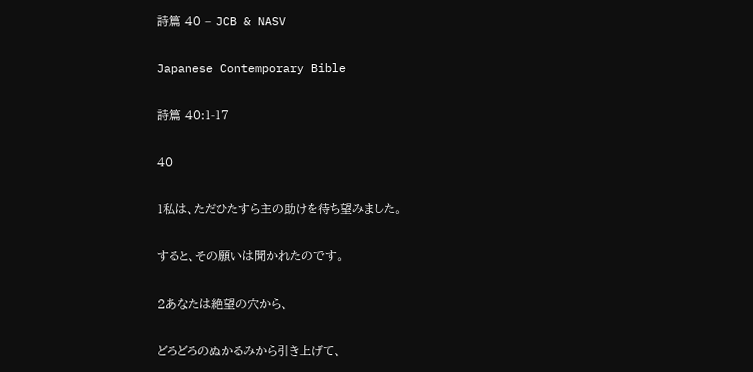詩篇 40 – JCB & NASV

Japanese Contemporary Bible

詩篇 40:1-17

40

1私は、ただひたすら主の助けを待ち望みました。

すると、その願いは聞かれたのです。

2あなたは絶望の穴から、

どろどろのぬかるみから引き上げて、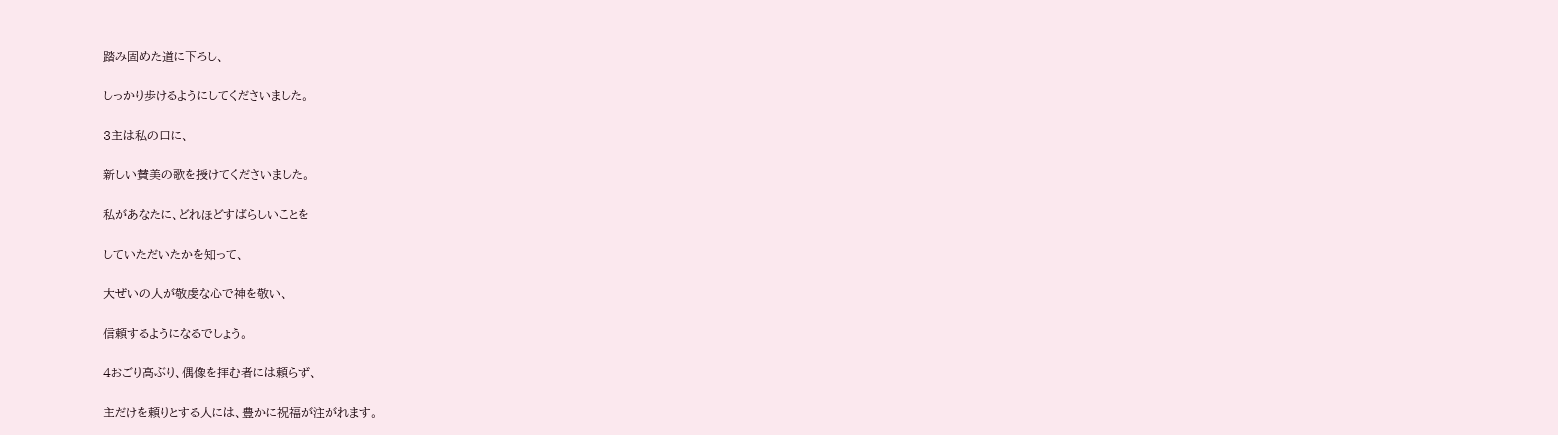踏み固めた道に下ろし、

しっかり歩けるようにしてくださいました。

3主は私の口に、

新しい賛美の歌を授けてくださいました。

私があなたに、どれほどすばらしいことを

していただいたかを知って、

大ぜいの人が敬虔な心で神を敬い、

信頼するようになるでしょう。

4おごり高ぶり、偶像を拝む者には頼らず、

主だけを頼りとする人には、豊かに祝福が注がれます。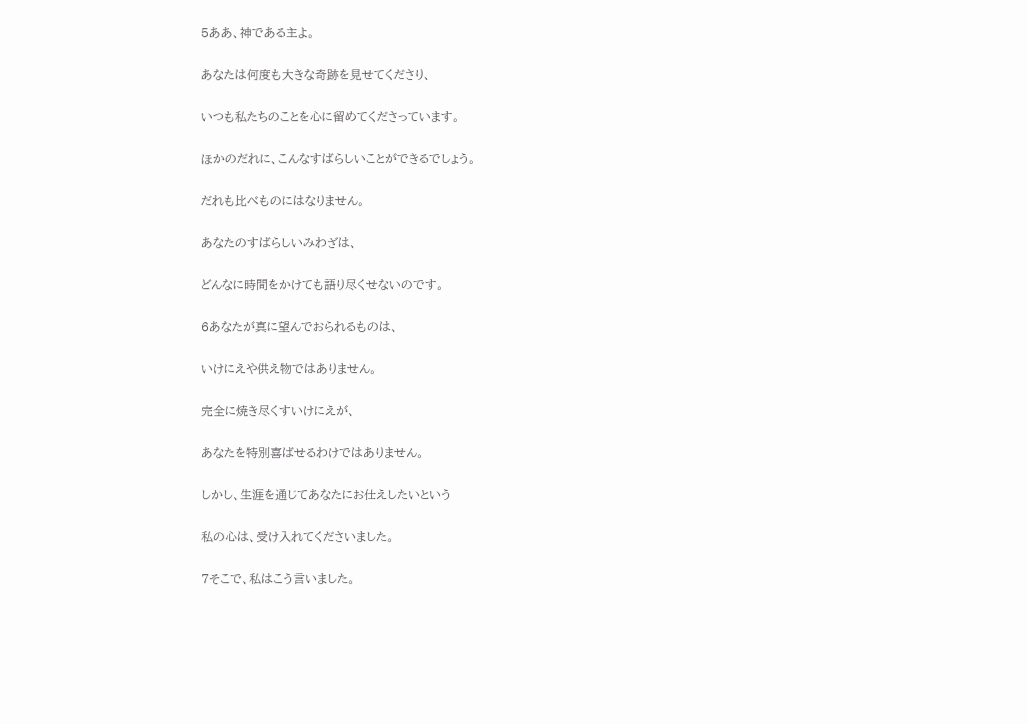5ああ、神である主よ。

あなたは何度も大きな奇跡を見せてくださり、

いつも私たちのことを心に留めてくださっています。

ほかのだれに、こんなすばらしいことができるでしょう。

だれも比べものにはなりません。

あなたのすばらしいみわざは、

どんなに時間をかけても語り尽くせないのです。

6あなたが真に望んでおられるものは、

いけにえや供え物ではありません。

完全に焼き尽くすいけにえが、

あなたを特別喜ばせるわけではありません。

しかし、生涯を通じてあなたにお仕えしたいという

私の心は、受け入れてくださいました。

7そこで、私はこう言いました。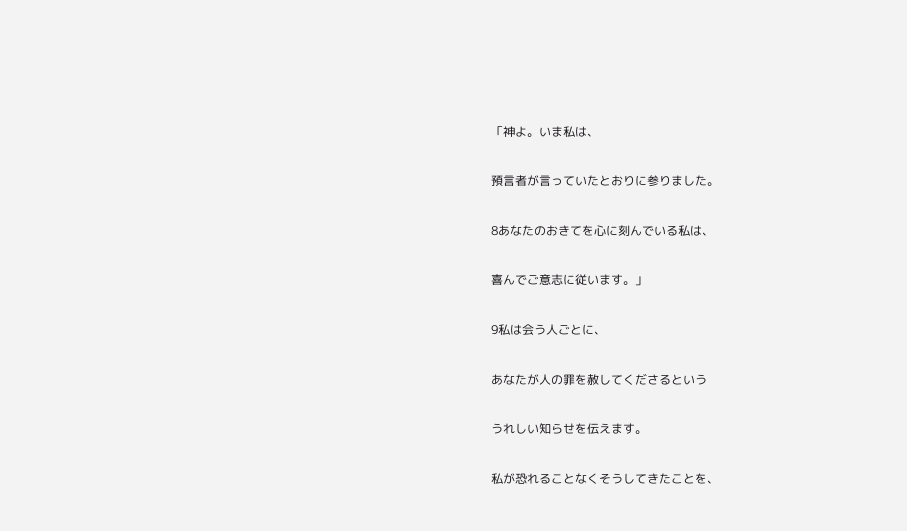「神よ。いま私は、

預言者が言っていたとおりに参りました。

8あなたのおきてを心に刻んでいる私は、

喜んでご意志に従います。」

9私は会う人ごとに、

あなたが人の罪を赦してくださるという

うれしい知らせを伝えます。

私が恐れることなくそうしてきたことを、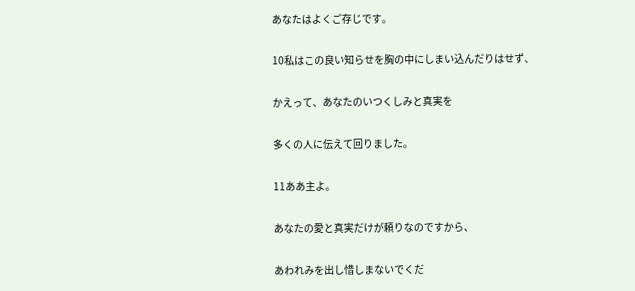あなたはよくご存じです。

10私はこの良い知らせを胸の中にしまい込んだりはせず、

かえって、あなたのいつくしみと真実を

多くの人に伝えて回りました。

11ああ主よ。

あなたの愛と真実だけが頼りなのですから、

あわれみを出し惜しまないでくだ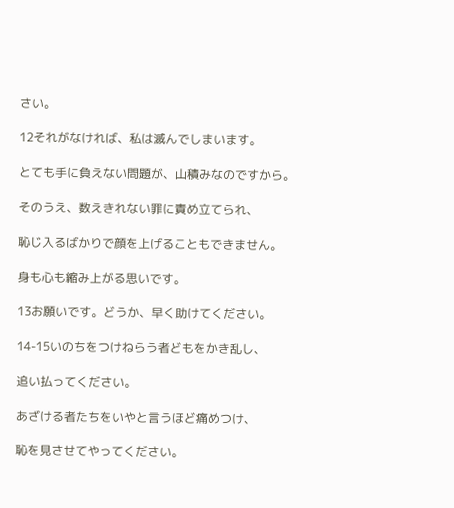さい。

12それがなければ、私は滅んでしまいます。

とても手に負えない問題が、山積みなのですから。

そのうえ、数えきれない罪に責め立てられ、

恥じ入るばかりで顔を上げることもできません。

身も心も縮み上がる思いです。

13お願いです。どうか、早く助けてください。

14-15いのちをつけねらう者どもをかき乱し、

追い払ってください。

あざける者たちをいやと言うほど痛めつけ、

恥を見させてやってください。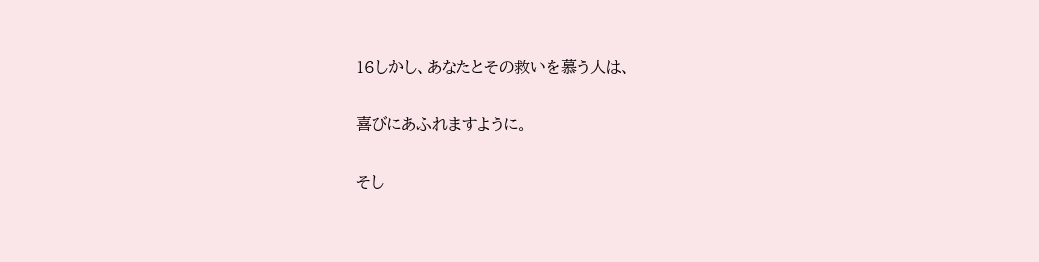16しかし、あなたとその救いを慕う人は、

喜びにあふれますように。

そし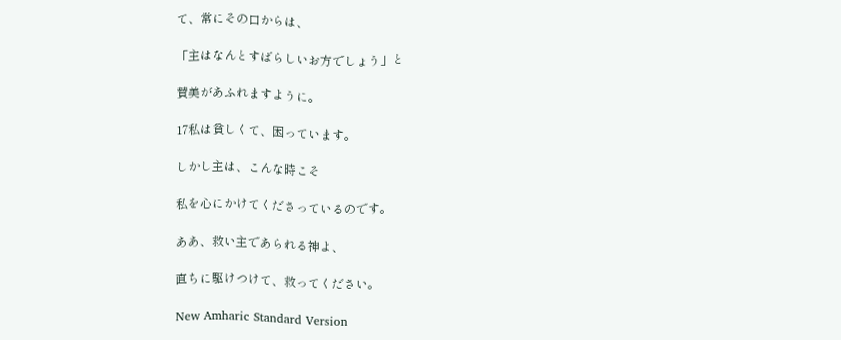て、常にその口からは、

「主はなんとすばらしいお方でしょう」と

賛美があふれますように。

17私は貧しくて、困っています。

しかし主は、こんな時こそ

私を心にかけてくださっているのです。

ああ、救い主であられる神よ、

直ちに駆けつけて、救ってください。

New Amharic Standard Version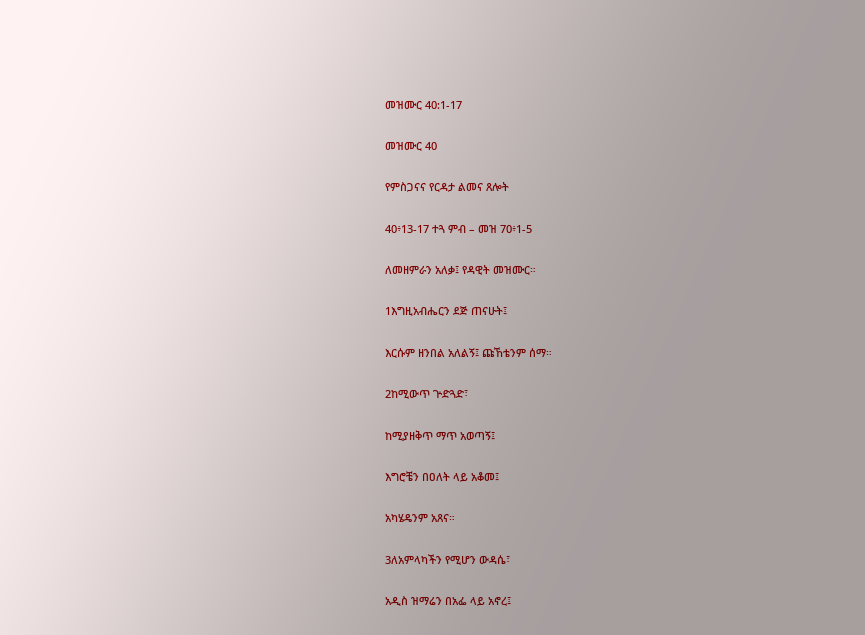መዝሙር 40:1-17

መዝሙር 40

የምስጋናና የርዳታ ልመና ጸሎት

40፥13-17 ተጓ ምብ – መዝ 70፥1-5

ለመዘምራን አለቃ፤ የዳዊት መዝሙር።

1እግዚአብሔርን ደጅ ጠናሁት፤

እርሱም ዘንበል አለልኝ፤ ጩኸቴንም ሰማ።

2ከሚውጥ ጕድጓድ፣

ከሚያዘቅጥ ማጥ አወጣኝ፤

እግሮቼን በዐለት ላይ አቆመ፤

አካሄዴንም አጸና።

3ለአምላካችን የሚሆን ውዳሴ፣

አዲስ ዝማሬን በአፌ ላይ አኖረ፤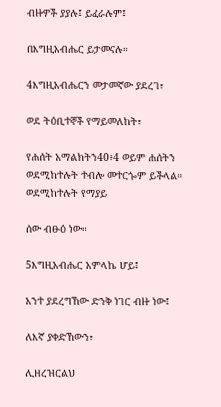ብዙዎች ያያሉ፤ ይፈራሉም፤

በእግዚአብሔር ይታመናሉ።

4እግዚአብሔርን መታመኛው ያደረገ፣

ወደ ትዕቢተኞች የማይመለከት፣

የሐሰት አማልክትን40፥4 ወይም ሐሰትን ወደሚከተሉት ተብሎ መተርጐም ይችላል። ወደሚከተሉት የማያይ

ሰው ብፁዕ ነው።

5እግዚአብሔር አምላኬ ሆይ፤

አንተ ያደረግኸው ድንቅ ነገር ብዙ ነው፤

ለእኛ ያቀድኸውን፣

ሊዘረዝርልህ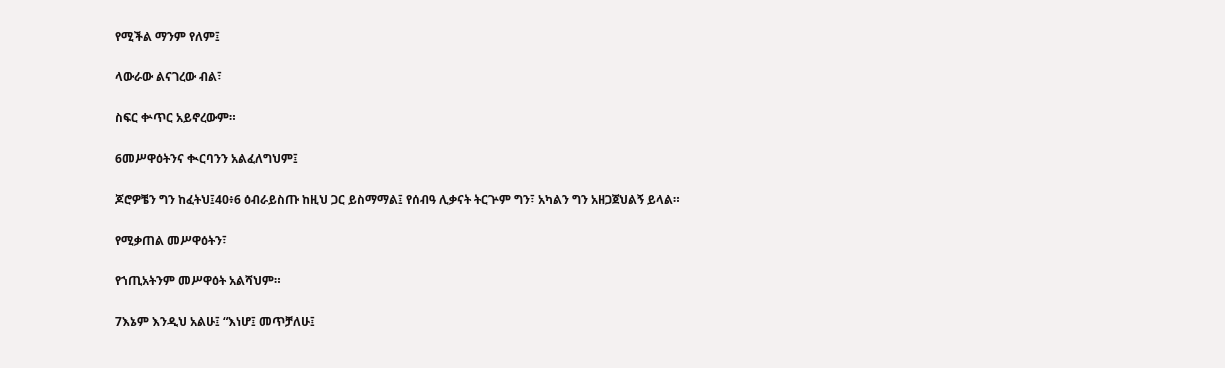የሚችል ማንም የለም፤

ላውራው ልናገረው ብል፣

ስፍር ቍጥር አይኖረውም።

6መሥዋዕትንና ቊርባንን አልፈለግህም፤

ጆሮዎቼን ግን ከፈትህ፤40፥6 ዕብራይስጡ ከዚህ ጋር ይስማማል፤ የሰብዓ ሊቃናት ትርጕም ግን፣ አካልን ግን አዘጋጀህልኝ ይላል።

የሚቃጠል መሥዋዕትን፣

የኀጢአትንም መሥዋዕት አልሻህም።

7እኔም እንዲህ አልሁ፤ “እነሆ፤ መጥቻለሁ፤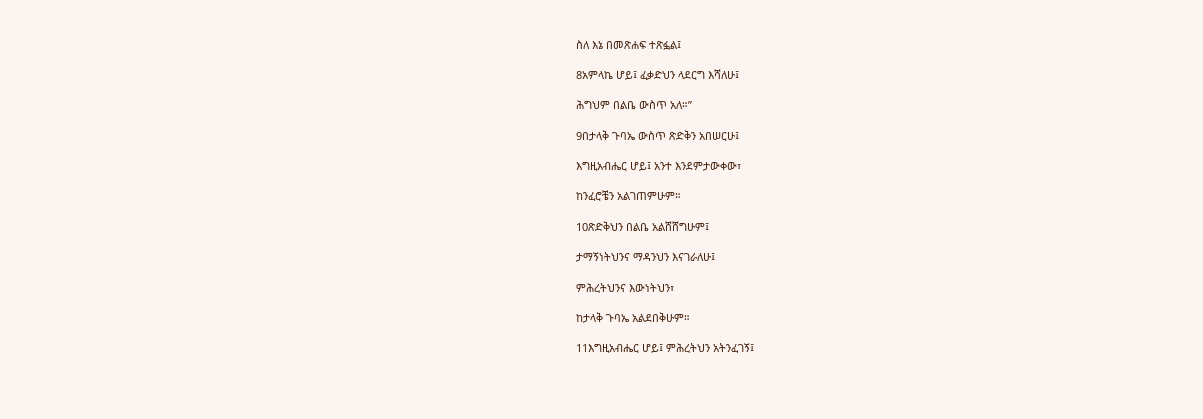ስለ እኔ በመጽሐፍ ተጽፏል፤

8አምላኬ ሆይ፤ ፈቃድህን ላደርግ እሻለሁ፤

ሕግህም በልቤ ውስጥ አለ።”

9በታላቅ ጉባኤ ውስጥ ጽድቅን አበሠርሁ፤

እግዚአብሔር ሆይ፤ አንተ እንደምታውቀው፣

ከንፈሮቼን አልገጠምሁም።

10ጽድቅህን በልቤ አልሸሸግሁም፤

ታማኝነትህንና ማዳንህን እናገራለሁ፤

ምሕረትህንና እውነትህን፣

ከታላቅ ጉባኤ አልደበቅሁም።

11እግዚአብሔር ሆይ፤ ምሕረትህን አትንፈገኝ፤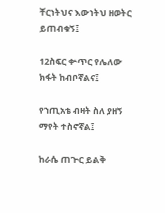ቸርነትህና እውነትህ ዘወትር ይጠብቁኝ፤

12ስፍር ቍጥር የሌለው ክፋት ከብቦኛልና፤

የኀጢአቴ ብዛት ስለ ያዘኝ ማየት ተስኖኛል፤

ከራሴ ጠጕር ይልቅ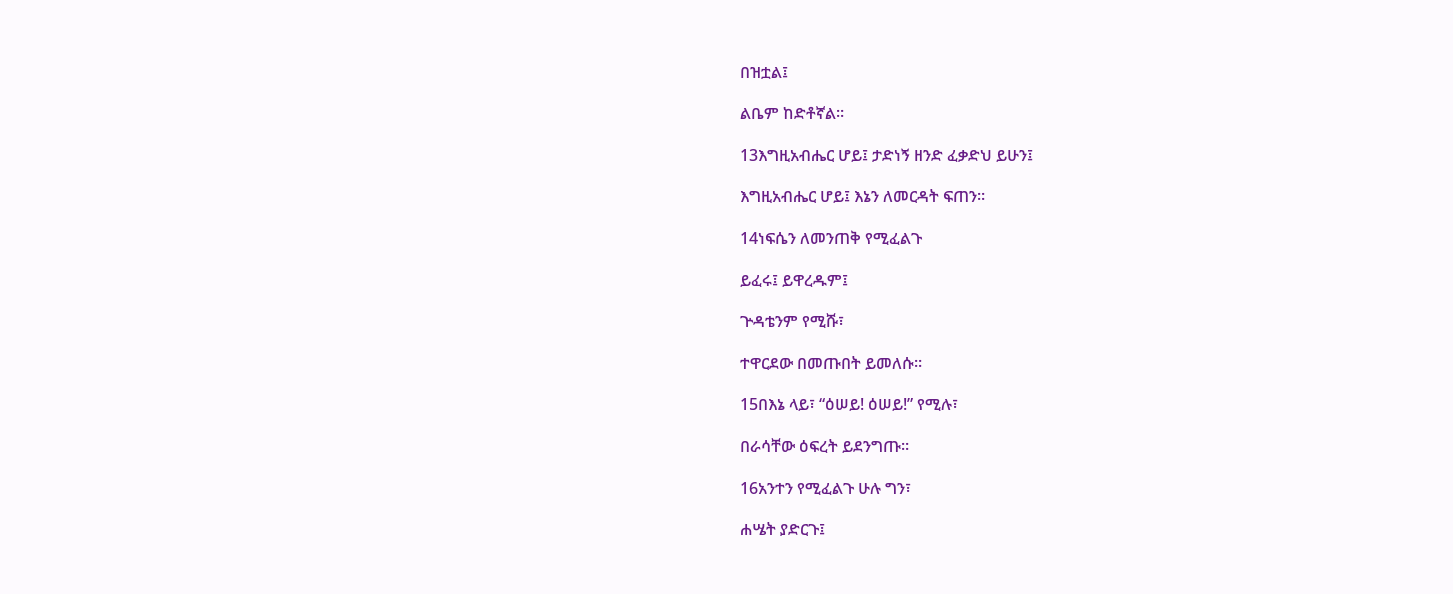በዝቷል፤

ልቤም ከድቶኛል።

13እግዚአብሔር ሆይ፤ ታድነኝ ዘንድ ፈቃድህ ይሁን፤

እግዚአብሔር ሆይ፤ እኔን ለመርዳት ፍጠን።

14ነፍሴን ለመንጠቅ የሚፈልጉ

ይፈሩ፤ ይዋረዱም፤

ጕዳቴንም የሚሹ፣

ተዋርደው በመጡበት ይመለሱ።

15በእኔ ላይ፣ “ዕሠይ! ዕሠይ!” የሚሉ፣

በራሳቸው ዕፍረት ይደንግጡ።

16አንተን የሚፈልጉ ሁሉ ግን፣

ሐሤት ያድርጉ፤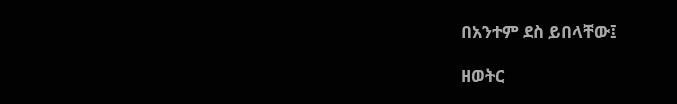በአንተም ደስ ይበላቸው፤

ዘወትር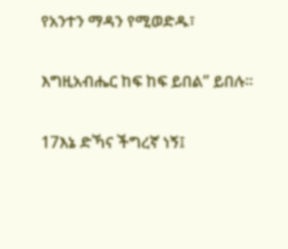የአንተን ማዳን የሚወድዱ፣

እግዚአብሔር ከፍ ከፍ ይበል” ይበሉ።

17እኔ ድኻና ችግረኛ ነኝ፤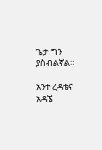ጌታ ግን ያስብልኛል።

አንተ ረዳቴና አዳኜ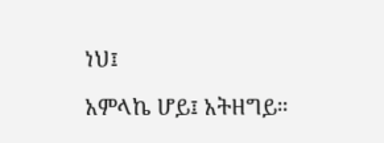ነህ፤

አምላኬ ሆይ፤ አትዘግይ።